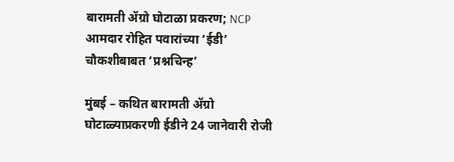बारामती ॲग्रो घोटाळा प्रकरण; NCP आमदार रोहित पवारांच्या ‘ईडी’ चौकशीबाबत ‘प्रश्नचिन्ह’

मुंबई – कथित बारामती ॲग्रो घोटाळ्याप्रकरणी ईडीने 24 जानेवारी रोजी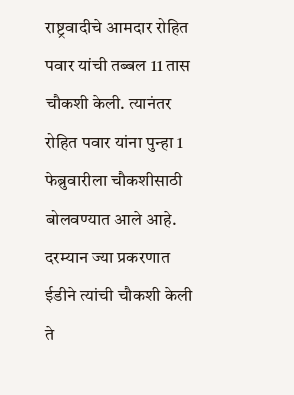राष्ट्रवादीचे आमदार रोहित पवार यांची तब्बल 11 तास चौकशी केली. त्यानंतर रोहित पवार यांना पुन्हा 1 फेब्रुवारीला चौकशीसाठी बोलवण्यात आले आहे. दरम्यान ज्या प्रकरणात ईडीने त्यांची चौकशी केली ते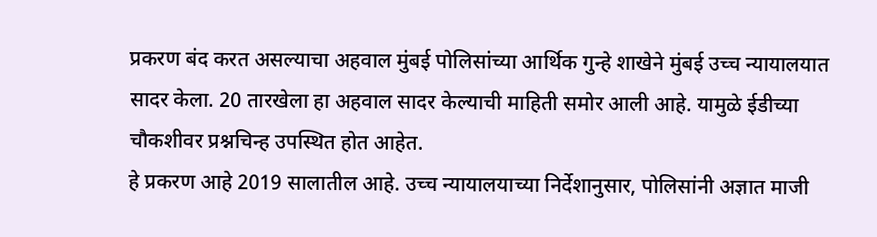प्रकरण बंद करत असल्याचा अहवाल मुंबई पोलिसांच्या आर्थिक गुन्हे शाखेने मुंबई उच्च न्यायालयात सादर केला. 20 तारखेला हा अहवाल सादर केल्याची माहिती समोर आली आहे. यामुळे ईडीच्या चौकशीवर प्रश्नचिन्ह उपस्थित होत आहेत.
हे प्रकरण आहे 2019 सालातील आहे. उच्च न्यायालयाच्या निर्देशानुसार, पोलिसांनी अज्ञात माजी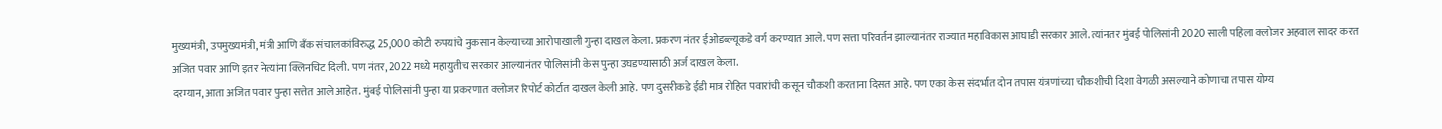मुख्यमंत्री, उपमुख्यमंत्री, मंत्री आणि बँक संचालकांविरुद्ध 25,000 कोटी रुपयांचे नुकसान केल्याच्या आरोपाखाली गुन्हा दाखल केला. प्रकरण नंतर ईओडब्ल्यूकडे वर्ग करण्यात आले. पण सत्ता परिवर्तन झाल्यानंतर राज्यात महाविकास आघाडी सरकार आले. त्यांनतर मुंबई पोलिसांनी 2020 साली पहिला क्लोजर अहवाल सादर करत अजित पवार आणि इतर नेत्यांना क्लिनचिट दिली. पण नंतर, 2022 मध्ये महायुतीच सरकार आल्यानंतर पोलिसांनी केस पुन्हा उघडण्यासाठी अर्ज दाखल केला.
दरम्यान, आता अजित पवार पुन्हा सत्तेत आले आहेत. मुंबई पोलिसांनी पुन्हा या प्रकरणात क्लोजर रिपोर्ट कोर्टात दाखल केली आहे. पण दुसरीकडे ईडी मात्र रोहित पवारांची कसून चौकशी करताना दिसत आहे. पण एका केस संदर्भात दोन तपास यंत्रणांच्या चौकशीची दिशा वेगळी असल्याने कोणाचा तपास योग्य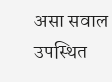असा सवाल उपस्थित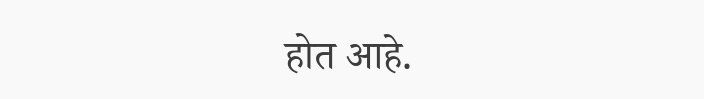होत आहे.